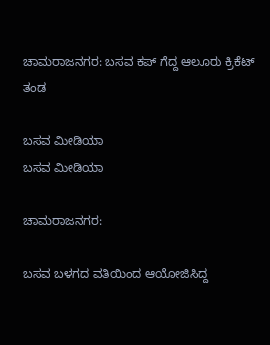ಚಾಮರಾಜನಗರ: ಬಸವ ಕಪ್ ಗೆದ್ದ ಆಲೂರು ಕ್ರಿಕೆಟ್ ತಂಡ

ಬಸವ ಮೀಡಿಯಾ
ಬಸವ ಮೀಡಿಯಾ

ಚಾಮರಾಜನಗರ:

ಬಸವ ಬಳಗದ ವತಿಯಿಂದ ಆಯೋಜಿಸಿದ್ದ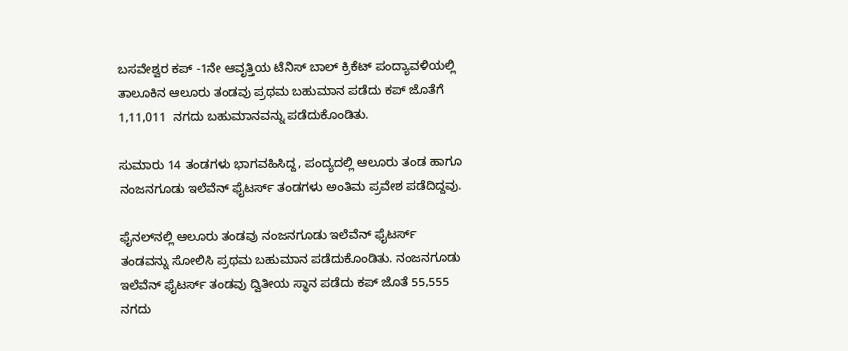ಬಸವೇಶ್ವರ ಕಪ್ -1ನೇ ಆವೃತ್ತಿಯ ಟೆನಿಸ್ ಬಾಲ್ ಕ್ರಿಕೆಟ್ ಪಂದ್ಯಾವಳಿಯಲ್ಲಿ ತಾಲೂಕಿನ ಆಲೂರು ತಂಡವು ಪ್ರಥಮ ಬಹುಮಾನ ಪಡೆದು ಕಪ್ ಜೊತೆಗೆ 1,11,011  ನಗದು ಬಹುಮಾನವನ್ನು ಪಡೆದುಕೊಂಡಿತು.

ಸುಮಾರು 14 ತಂಡಗಳು ಭಾಗವಹಿಸಿದ್ದ, ಪಂದ್ಯದಲ್ಲಿ ಆಲೂರು ತಂಡ ಹಾಗೂ ನಂಜನಗೂಡು ಇಲೆವೆನ್ ಫೈಟರ್ಸ್ ತಂಡಗಳು ಅಂತಿಮ ಪ್ರವೇಶ ಪಡೆದಿದ್ದವು.

ಫೈನಲ್‌ನಲ್ಲಿ ಆಲೂರು ತಂಡವು ನಂಜನಗೂಡು ಇಲೆವೆನ್ ಫೈಟರ್ಸ್ ತಂಡವನ್ನು ಸೋಲಿಸಿ ಪ್ರಥಮ ಬಹುಮಾನ ಪಡೆದುಕೊಂಡಿತು. ನಂಜನಗೂಡು ಇಲೆವೆನ್ ಫೈಟರ್ಸ್ ತಂಡವು ದ್ವಿತೀಯ ಸ್ಥಾನ ಪಡೆದು ಕಪ್ ಜೊತೆ 55,555 ನಗದು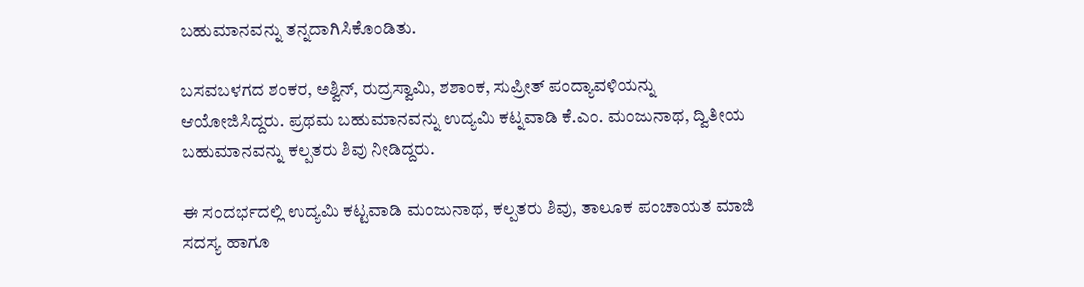ಬಹುಮಾನವನ್ನು ತನ್ನದಾಗಿಸಿಕೊಂಡಿತು.

ಬಸವಬಳಗದ ಶಂಕರ, ಅಶ್ವಿನ್, ರುದ್ರಸ್ವಾಮಿ, ಶಶಾಂಕ, ಸುಪ್ರೀತ್ ಪಂದ್ಯಾವಳಿಯನ್ನು ಆಯೋಜಿಸಿದ್ದರು. ಪ್ರಥಮ ಬಹುಮಾನವನ್ನು ಉದ್ಯಮಿ ಕಟ್ನವಾಡಿ ಕೆ.ಎಂ. ಮಂಜುನಾಥ, ದ್ವಿತೀಯ ಬಹುಮಾನವನ್ನು ಕಲ್ಪತರು ಶಿವು ನೀಡಿದ್ದರು.

ಈ ಸಂದರ್ಭದಲ್ಲಿ ಉದ್ಯಮಿ ಕಟ್ಟವಾಡಿ ಮಂಜುನಾಥ, ಕಲ್ಪತರು ಶಿವು, ತಾಲೂಕ ಪಂಚಾಯತ ಮಾಜಿ ಸದಸ್ಯ ಹಾಗೂ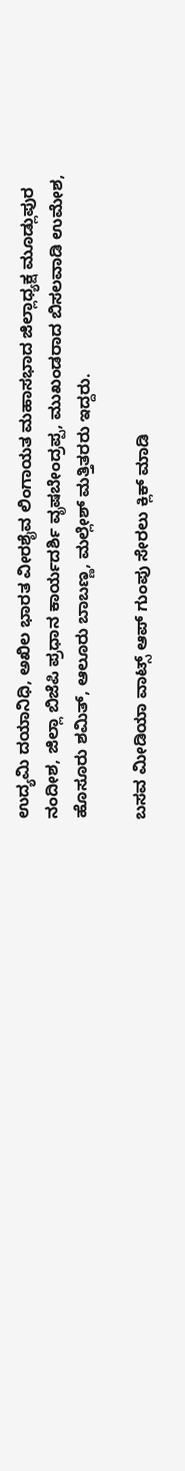ಉದ್ಯಮಿ ದಯಾನಿಧಿ, ಅಖಿಲ ಭಾರತ ವೀರಶೈವ ಲಿಂಗಾಯತ ಮಹಾಸಭಾದ ಜಿಲ್ಲಾಧ್ಯಕ್ಷ ಮೂಡ್ಲುಪುರ ನಂದೀಶ, ಜಿಲ್ಲಾ ಬಿಜೆಪಿ ಪ್ರಧಾನ ಕಾರ್ಯದರ್ಶಿ ವೃಷಬೇಂದ್ರಪ್ಪ, ಮುಖಂಡರಾದ ಬಿಸಲವಾಡಿ ಉಮೇಶ, ಹೊಸೂರು ಶಮಿತ್, ಆಲೂರು ಬಾಬಣ್ಣ, ಮಲ್ಲೇಶ್ ಮತ್ತಿತರರು ಇದ್ದರು.

ಬಸವ ಮೀಡಿಯಾ ವಾಟ್ಸ್ ಆಪ್ ಗುಂಪು ಸೇರಲು ಕ್ಲಿಕ್ ಮಾಡಿ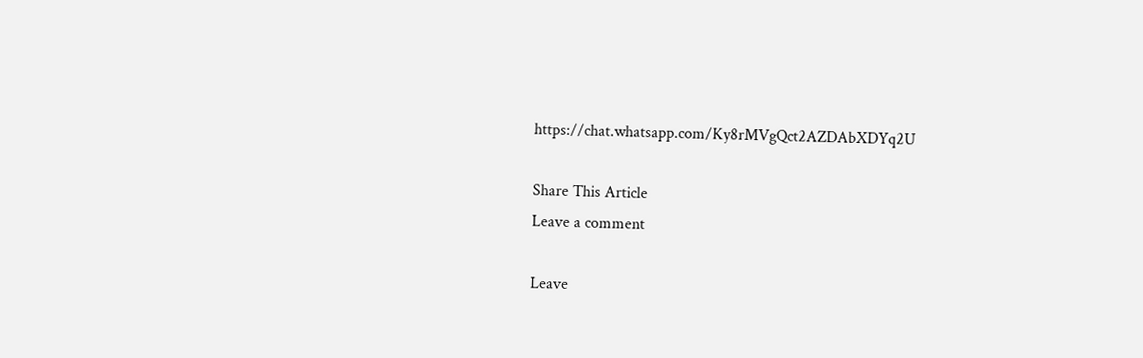https://chat.whatsapp.com/Ky8rMVgQct2AZDAbXDYq2U

Share This Article
Leave a comment

Leave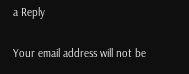a Reply

Your email address will not be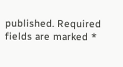published. Required fields are marked *